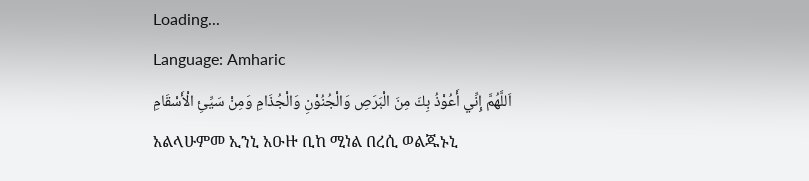Loading...
Language: Amharic
اَللَّهُمَّ إِنِّي أَعُوْذُ بِكَ مِنَ الْبَرَصِ وَالْجُنُوْنِ وَالْجُذَامِ وَمِنْ سَيِّئِ الْأَسْقَامِ
አልላሁምመ ኢንኒ አዑዙ ቢከ ሚነል በረሲ ወልጁኑኒ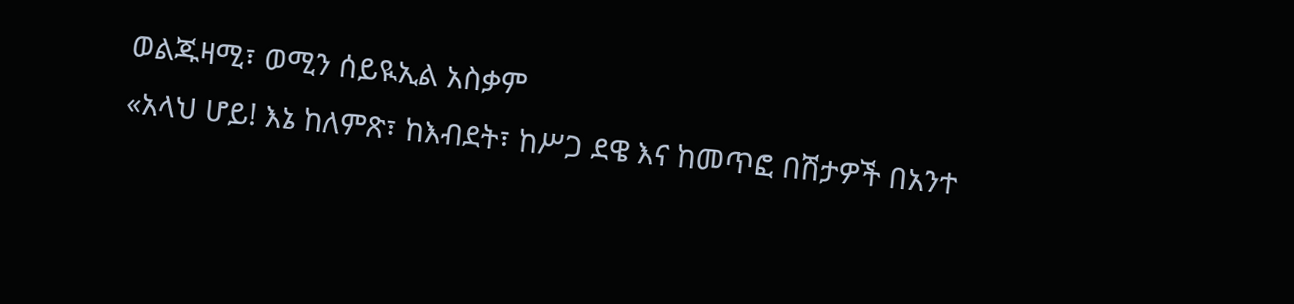ወልጁዛሚ፣ ወሚን ሰይዪኢል አስቃም
«አላህ ሆይ! እኔ ከለምጽ፣ ከእብደት፣ ከሥጋ ደዌ እና ከመጥፎ በሽታዎች በአንተ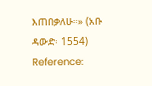እጠበቃለሁ።» (አቡ ዳውድ፡ 1554)
Reference: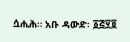ሷሒሕ። አቡ ዳውድ፡ ፩፭፶፬